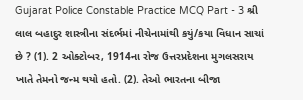Gujarat Police Constable Practice MCQ Part - 3 શ્રી લાલ બહાદુર શાસ્ત્રીના સંદર્ભમાં નીચેનામાંથી કયું/કયા વિધાન સાચાં છે ? (1). 2 ઓક્ટોબર, 1914ના રોજ ઉત્તરપ્રદેશના મુગલસરાય ખાતે તેમનો જન્મ થયો હતો. (2). તેઓ ભારતના બીજા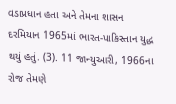વડાપ્રધાન હતા અને તેમના શાસન દરમિયાન 1965માં ભારત-પાકિસ્તાન યુદ્ધ થયું હતું. (3). 11 જાન્યુઆરી, 1966ના રોજ તેમણે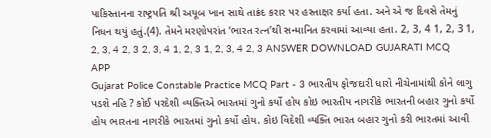પાકિસ્તાનના રાષ્ટ્રપતિ શ્રી અયૂબ ખાન સાથે તાક્રંદ કરાર પર હસ્તાક્ષર કર્યા હતા. અને એ જ દિવસે તેમનું નિધન થયું હતું.(4). તેમને મરણોપરાંત ‘ભારત રત્ન’થી સન્માનિત કરવામાં આવ્યા હતા. 2, 3, 4 1, 2, 3 1, 2, 3, 4 2, 3 2, 3, 4 1, 2, 3 1, 2, 3, 4 2, 3 ANSWER DOWNLOAD GUJARATI MCQ APP
Gujarat Police Constable Practice MCQ Part - 3 ભારતીય ફોજદારી ધારો નીચેનામાંથી કોને લાગુ પડશે નહિ ? કોઈ પરદેશી વ્યક્તિએ ભારતમાં ગુનો કર્યો હોય કોઇ ભારતીય નાગરીકે ભારતની બહાર ગુનો કર્યો હોય ભારતના નાગરીકે ભારતમાં ગુનો કર્યો હોય. કોઇ વિદેશી વ્યક્તિ ભારત બહાર ગુનો કરી ભારતમાં આવી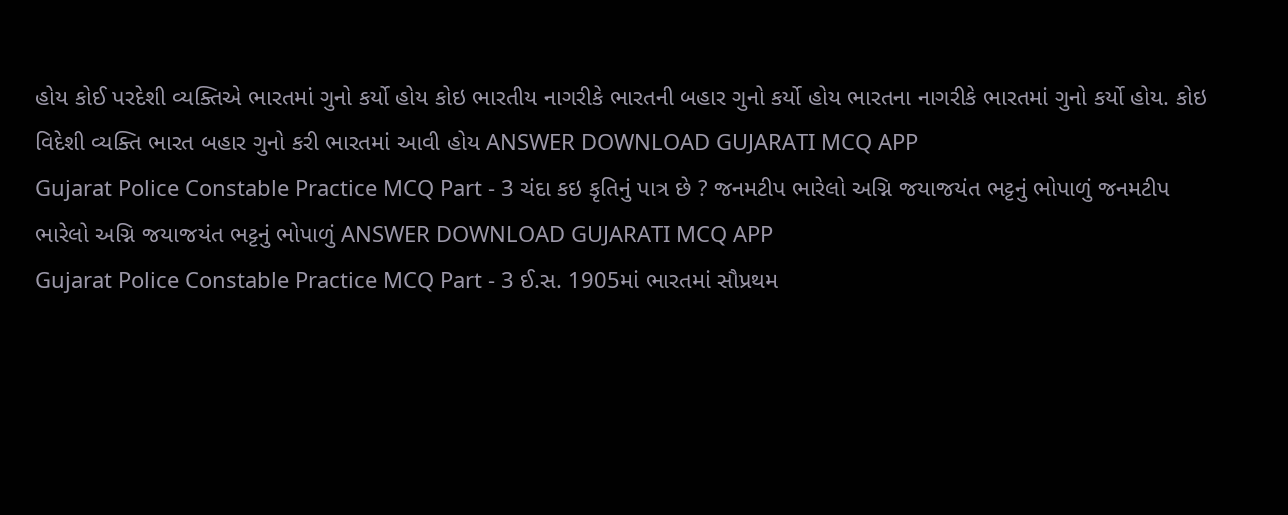હોય કોઈ પરદેશી વ્યક્તિએ ભારતમાં ગુનો કર્યો હોય કોઇ ભારતીય નાગરીકે ભારતની બહાર ગુનો કર્યો હોય ભારતના નાગરીકે ભારતમાં ગુનો કર્યો હોય. કોઇ વિદેશી વ્યક્તિ ભારત બહાર ગુનો કરી ભારતમાં આવી હોય ANSWER DOWNLOAD GUJARATI MCQ APP
Gujarat Police Constable Practice MCQ Part - 3 ચંદા કઇ કૃતિનું પાત્ર છે ? જનમટીપ ભારેલો અગ્નિ જયાજયંત ભટ્ટનું ભોપાળું જનમટીપ ભારેલો અગ્નિ જયાજયંત ભટ્ટનું ભોપાળું ANSWER DOWNLOAD GUJARATI MCQ APP
Gujarat Police Constable Practice MCQ Part - 3 ઈ.સ. 1905માં ભારતમાં સૌપ્રથમ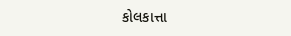કોલકાત્તા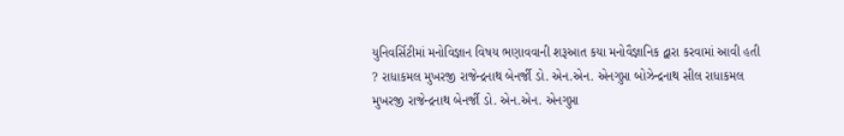યુનિવર્સિટીમાં મનોવિજ્ઞાન વિષય ભણાવવાની શરૂઆત કયા મનોવૈજ્ઞાનિક દ્વારા કરવામાં આવી હતી ? રાધાકમલ મુખરજી રાજેન્દ્રનાથ બેનર્જી ડો. એન.એન. એનગુપ્તા બોઝેન્દ્રનાથ સીલ રાધાકમલ મુખરજી રાજેન્દ્રનાથ બેનર્જી ડો. એન.એન. એનગુપ્તા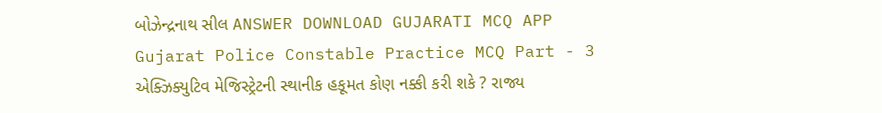બોઝેન્દ્રનાથ સીલ ANSWER DOWNLOAD GUJARATI MCQ APP
Gujarat Police Constable Practice MCQ Part - 3 એક્ઝિક્યુટિવ મેજિસ્ટ્રેટની સ્થાનીક હકૂમત કોણ નક્કી કરી શકે ? રાજ્ય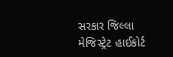સરકાર જિલ્લા મેજિસ્ટ્રેટ હાઈકોર્ટ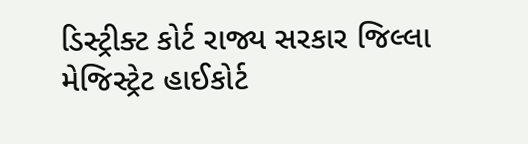ડિસ્ટ્રીક્ટ કોર્ટ રાજ્ય સરકાર જિલ્લા મેજિસ્ટ્રેટ હાઈકોર્ટ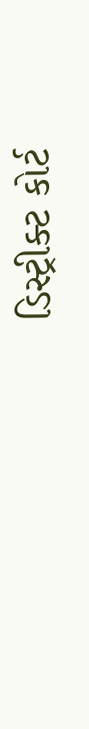ડિસ્ટ્રીક્ટ કોર્ટ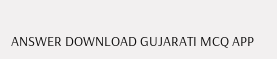ANSWER DOWNLOAD GUJARATI MCQ APP